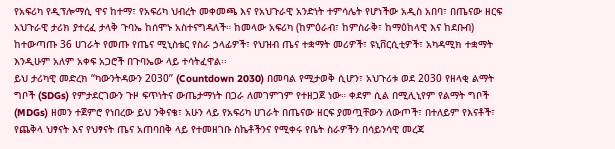የአፍሪካ የዲፕሎማሲ ዋና ከተማ፣ የአፍሪካ ህብረት መቀመጫ እና የአህጉራዊ አንድነት ተምሳሌት የሆነችው አዲስ አበባ፣ በጤናው ዘርፍ አህጉራዊ ታሪክ ያተረፈ ታላቅ ጉባኤ ከሰሞኑ አስተናግዳለች። ከመላው አፍሪካ (ከምዕራብ፣ ከምስራቅ፣ ከማዕከላዊ እና ከደቡብ) ከተውጣጡ 36 ሀገራት የመጡ የጤና ሚኒስቴር የስራ ኃላፊዎች፣ የህዝብ ጤና ተቋማት መሪዎች፣ ዩኒቨርሲቲዎች፣ አካዳሚክ ተቋማት እንዲሁም አለም አቀፍ አጋሮች በጉባኤው ላይ ተሳትፈዋል፡፡
ይህ ታሪካዊ መድረክ “ካውንትዳውን 2030” (Countdown 2030) በመባል የሚታወቅ ሲሆን፣ አህጉሪቱ ወደ 2030 የዘላቂ ልማት ግቦች (SDGs) የምታደርገውን ጉዞ ፍጥነትና ውጤታማነት በጋራ ለመገምገም የተዘጋጀ ነው። ቀደም ሲል በሚሊኒየም የልማት ግቦች (MDGs) ዘመን ተጀምሮ የነበረው ይህ ንቅናቄ፣ አሁን ላይ የአፍሪካ ሀገራት በጤናው ዘርፍ ያመጧቸውን ለውጦች፣ በተለይም የእናቶች፣ የጨቅላ ህፃናት እና የህፃናት ጤና አጠባበቅ ላይ የተመዘገቡ ስኬቶችንና የሚቀሩ የቤት ስራዎችን በሳይንሳዊ መረጃ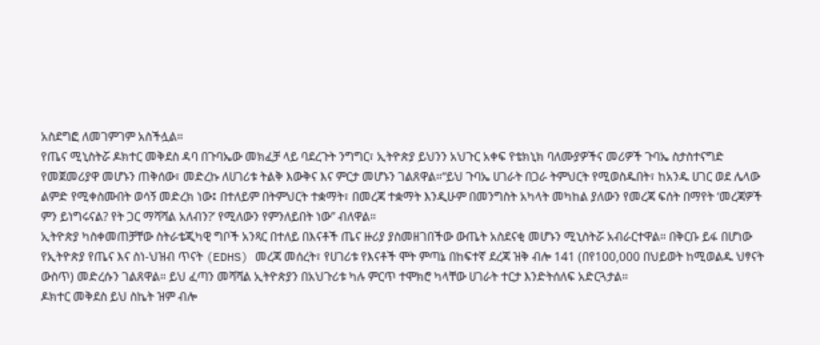አስደግፎ ለመገምገም አስችሏል።
የጤና ሚኒስትሯ ዶክተር መቅደስ ዳባ በጉባኤው መክፈቻ ላይ ባደረጉት ንግግር፣ ኢትዮጵያ ይህንን አህጉር አቀፍ የቴክኒክ ባለሙያዎችና መሪዎች ጉባኤ ስታስተናግድ የመጀመሪያዋ መሆኑን ጠቅሰው፣ መድረኩ ለሀገሪቱ ትልቅ እውቅና እና ምርታ መሆኑን ገልጸዋል።“ይህ ጉባኤ ሀገራት በጋራ ትምህርት የሚወስዱበት፣ ከአንዱ ሀገር ወደ ሌላው ልምድ የሚቀስሙበት ወሳኝ መድረክ ነው፤ በተለይም በትምህርት ተቋማት፣ በመረጃ ተቋማት እንዲሁም በመንግስት አካላት መካከል ያለውን የመረጃ ፍሰት በማየት ‘መረጃዎች ምን ይነግሩናል? የት ጋር ማሻሻል አለብን?’ የሚለውን የምንለይበት ነው” ብለዋል።
ኢትዮጵያ ካስቀመጠቻቸው ስትራቴጂካዊ ግቦች አንጻር በተለይ በእናቶች ጤና ዙሪያ ያስመዘገበችው ውጤት አስደናቂ መሆኑን ሚኒስትሯ አብራርተዋል። በቅርቡ ይፋ በሆነው የኢትዮጵያ የጤና እና ስነ-ህዝብ ጥናት (EDHS) መረጃ መሰረት፣ የሀገሪቱ የእናቶች ሞት ምጣኔ በከፍተኛ ደረጃ ዝቅ ብሎ 141 (በየ100,000 በህይወት ከሚወልዱ ህፃናት ውስጥ) መድረሱን ገልጸዋል። ይህ ፈጣን መሻሻል ኢትዮጵያን በአህጉሪቱ ካሉ ምርጥ ተሞክሮ ካላቸው ሀገራት ተርታ እንድትሰለፍ አድርጓታል።
ዶክተር መቅደስ ይህ ስኬት ዝም ብሎ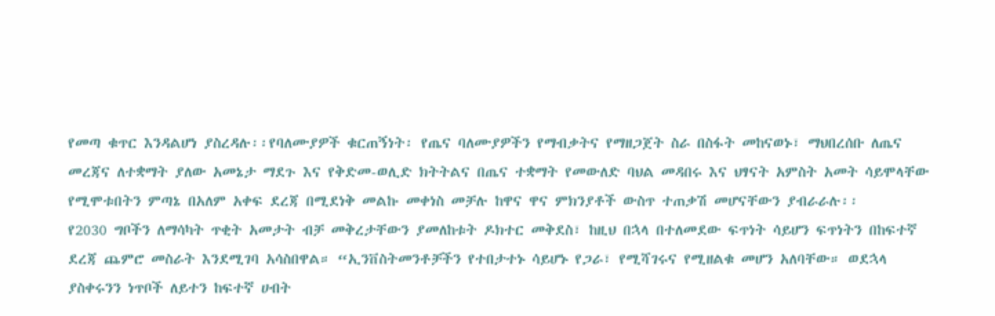የመጣ ቁጥር እንዳልሆነ ያስረዳሉ፡፡የባለሙያዎች ቁርጠኝነት፡ የጤና ባለሙያዎችን የማብቃትና የማዘጋጀት ስራ በስፋት መከናወኑ፣ ማህበረሰቡ ለጤና መረጃና ለተቋማት ያለው አመኔታ ማደጉ እና የቅድመ-ወሊድ ክትትልና በጤና ተቋማት የመውለድ ባህል መዳበሩ እና ህፃናት አምስት አመት ሳይሞላቸው የሚሞቱበትን ምጣኔ በአለም አቀፍ ደረጃ በሚደነቅ መልኩ መቀነስ መቻሉ ከዋና ዋና ምክንያቶች ውስጥ ተጠቃሽ መሆናቸውን ያብራራሉ፡፡
የ2030 ግቦችን ለማሳካት ጥቂት አመታት ብቻ መቅረታቸውን ያመለከቱት ዶክተር መቅደስ፣ ከዚህ በኋላ በተለመደው ፍጥነት ሳይሆን ፍጥነትን በከፍተኛ ደረጃ ጨምሮ መስራት እንደሚገባ አሳስበዋል። “ኢንቨስትመንቶቻችን የተበታተኑ ሳይሆኑ የጋራ፣ የሚሻገሩና የሚዘልቁ መሆን አለባቸው። ወደኋላ ያስቀሩንን ነጥቦች ለይተን ከፍተኛ ሀብት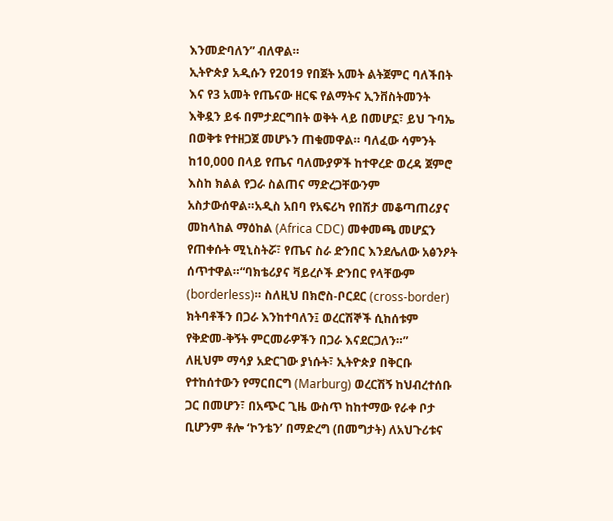እንመድባለን” ብለዋል።
ኢትዮጵያ አዲሱን የ2019 የበጀት አመት ልትጀምር ባለችበት እና የ3 አመት የጤናው ዘርፍ የልማትና ኢንቨስትመንት እቅዷን ይፋ በምታደርግበት ወቅት ላይ በመሆኗ፣ ይህ ጉባኤ በወቅቱ የተዘጋጀ መሆኑን ጠቁመዋል። ባለፈው ሳምንት ከ10,000 በላይ የጤና ባለሙያዎች ከተዋረድ ወረዳ ጀምሮ እስከ ክልል የጋራ ስልጠና ማድረጋቸውንም አስታውሰዋል።አዲስ አበባ የአፍሪካ የበሽታ መቆጣጠሪያና መከላከል ማዕከል (Africa CDC) መቀመጫ መሆኗን የጠቀሱት ሚኒስትሯ፣ የጤና ስራ ድንበር እንደሌለው አፅንዖት ሰጥተዋል።“ባክቴሪያና ቫይረሶች ድንበር የላቸውም (borderless)። ስለዚህ በክሮስ-ቦርደር (cross-border) ክትባቶችን በጋራ እንከተባለን፤ ወረርሽኞች ሲከሰቱም የቅድመ-ቅኝት ምርመራዎችን በጋራ እናደርጋለን።”
ለዚህም ማሳያ አድርገው ያነሱት፣ ኢትዮጵያ በቅርቡ የተከሰተውን የማርበርግ (Marburg) ወረርሽኝ ከህብረተሰቡ ጋር በመሆን፣ በአጭር ጊዜ ውስጥ ከከተማው የራቀ ቦታ ቢሆንም ቶሎ ‘ኮንቴን’ በማድረግ (በመግታት) ለአህጉሪቱና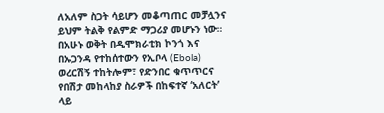ለአለም ስጋት ሳይሆን መቆጣጠር መቻሏንና ይህም ትልቅ የልምድ ማጋሪያ መሆኑን ነው።
በአሁኑ ወቅት በዲሞክራቲክ ኮንጎ እና በኡጋንዳ የተከሰተውን የኢቦላ (Ebola) ወረርሽኝ ተከትሎም፣ የድንበር ቁጥጥርና የበሽታ መከላከያ ስራዎች በከፍተኛ ‘አለርት’ ላይ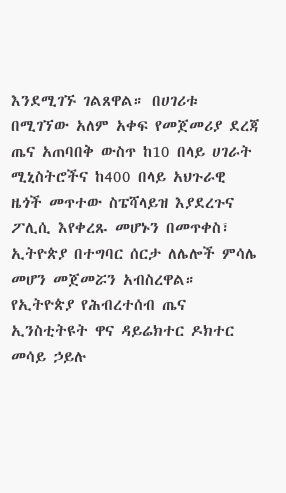እንደሚገኙ ገልጸዋል። በሀገሪቱ በሚገኘው አለም አቀፍ የመጀመሪያ ደረጃ ጤና አጠባበቅ ውስጥ ከ10 በላይ ሀገራት ሚኒስትሮችና ከ400 በላይ አህጉራዊ ዜጎች መጥተው ስፔሻላይዝ እያደረጉና ፖሊሲ እየቀረጹ መሆኑን በመጥቀስ፣ ኢትዮጵያ በተግባር ሰርታ ለሌሎች ምሳሌ መሆን መጀመሯን አብስረዋል።
የኢትዮጵያ የሕብረተሰብ ጤና ኢንስቲትዩት ዋና ዳይሬክተር ዶክተር መሳይ ኃይሉ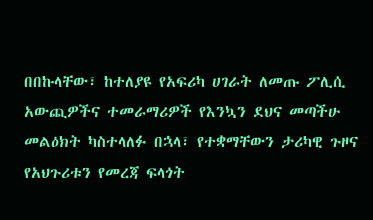በበኩላቸው፣ ከተለያዩ የአፍሪካ ሀገራት ለመጡ ፖሊሲ አውጪዎችና ተመራማሪዎች የእንኳን ደህና መጣችሁ መልዕክት ካስተላለፉ በኋላ፣ የተቋማቸውን ታሪካዊ ጉዞና የአህጉሪቱን የመረጃ ፍላጎት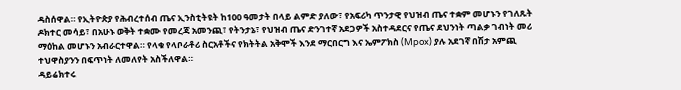ዳስሰዋል። የኢትዮጵያ የሕብረተሰብ ጤና ኢንስቲትዩት ከ100 ዓመታት በላይ ልምድ ያለው፣ የአፍሪካ ጥንታዊ የህዝብ ጤና ተቋም መሆኑን የገለጹት ዶክተር መሳይ፣ በአሁኑ ወቅት ተቋሙ የመረጃ አመንጪ፣ የትንታኔ፣ የህዝብ ጤና ድንገተኛ አደጋዎች አስተዳደርና የጤና ደህንነት ጣልቃ ገብነት መሪ ማዕከል መሆኑን አብራርተዋል። የላቁ የላቦራቶሪ ስርአቶችና የክትትል አቅሞች እንደ ማርበርግ እና ኤምፖክስ (Mpox) ያሉ አደገኛ በሽታ አምጪ ተህዋስያንን በፍጥነት ለመለየት አስችለዋል።
ዳይሬክተሩ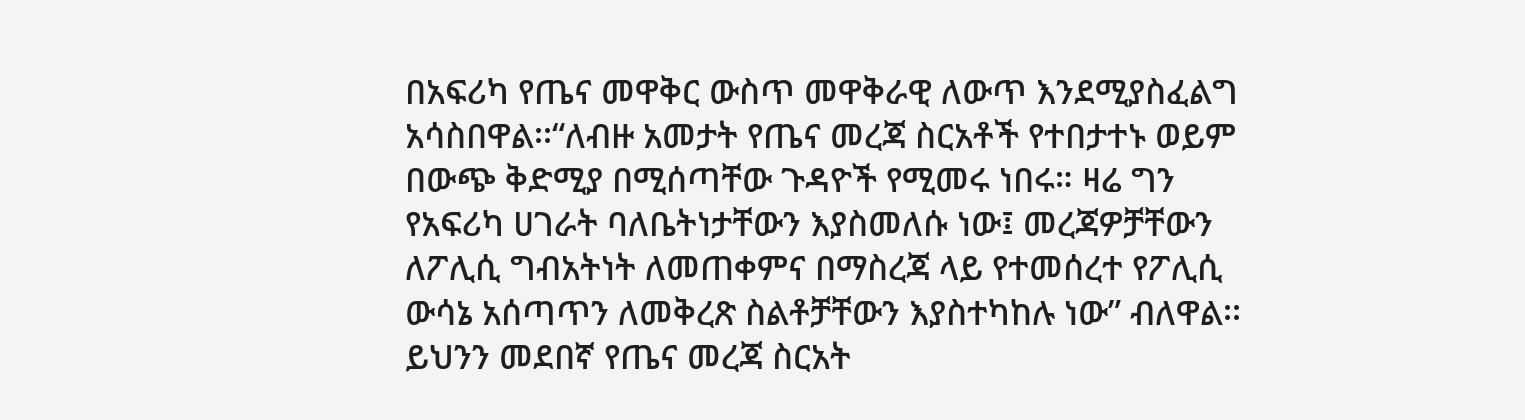በአፍሪካ የጤና መዋቅር ውስጥ መዋቅራዊ ለውጥ እንደሚያስፈልግ አሳስበዋል፡፡“ለብዙ አመታት የጤና መረጃ ስርአቶች የተበታተኑ ወይም በውጭ ቅድሚያ በሚሰጣቸው ጉዳዮች የሚመሩ ነበሩ። ዛሬ ግን የአፍሪካ ሀገራት ባለቤትነታቸውን እያስመለሱ ነው፤ መረጃዎቻቸውን ለፖሊሲ ግብአትነት ለመጠቀምና በማስረጃ ላይ የተመሰረተ የፖሊሲ ውሳኔ አሰጣጥን ለመቅረጽ ስልቶቻቸውን እያስተካከሉ ነው” ብለዋል፡፡
ይህንን መደበኛ የጤና መረጃ ስርአት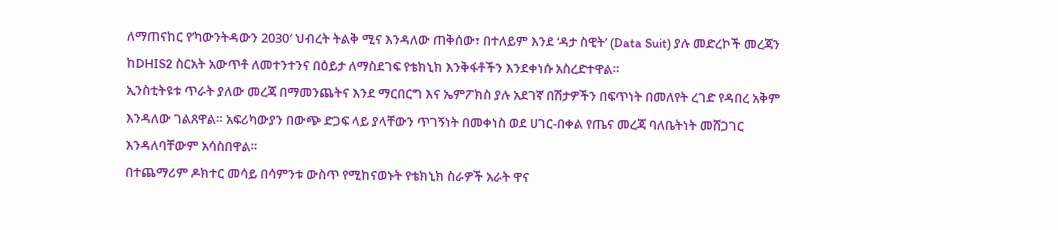ለማጠናከር የ’ካውንትዳውን 2030′ ህብረት ትልቅ ሚና እንዳለው ጠቅሰው፣ በተለይም እንደ ‘ዳታ ስዊት’ (Data Suit) ያሉ መድረኮች መረጃን ከDHIS2 ስርአት አውጥቶ ለመተንተንና በዕይታ ለማስደገፍ የቴክኒክ እንቅፋቶችን እንደቀነሱ አስረድተዋል።
ኢንስቲትዩቱ ጥራት ያለው መረጃ በማመንጨትና እንደ ማርበርግ እና ኤምፖክስ ያሉ አደገኛ በሽታዎችን በፍጥነት በመለየት ረገድ የዳበረ አቅም እንዳለው ገልጸዋል። አፍሪካውያን በውጭ ድጋፍ ላይ ያላቸውን ጥገኝነት በመቀነስ ወደ ሀገር-በቀል የጤና መረጃ ባለቤትነት መሸጋገር እንዳለባቸውም አሳስበዋል።
በተጨማሪም ዶክተር መሳይ በሳምንቱ ውስጥ የሚከናወኑት የቴክኒክ ስራዎች አራት ዋና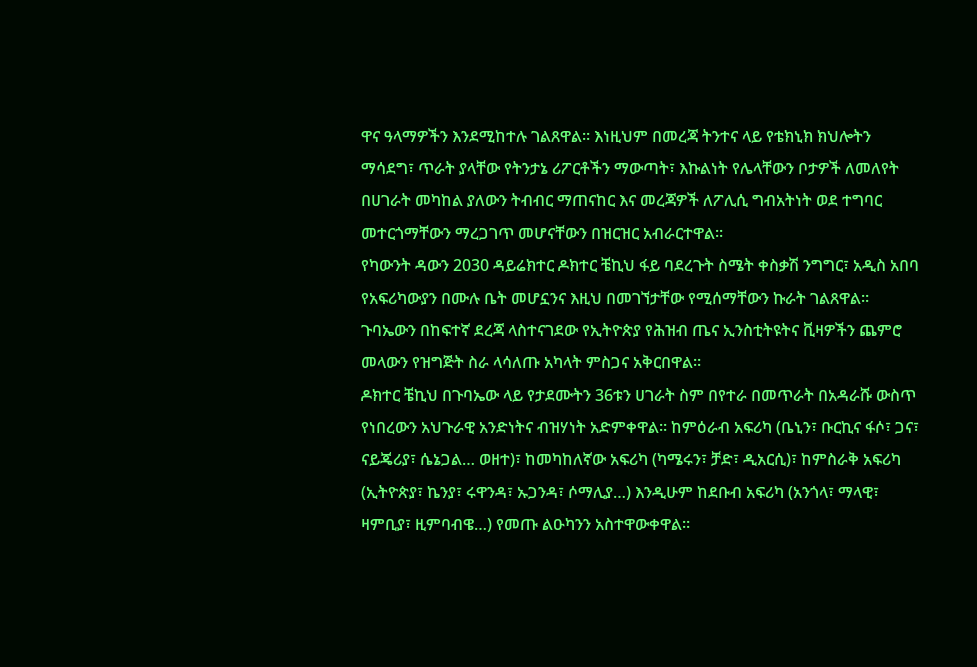ዋና ዓላማዎችን እንደሚከተሉ ገልጸዋል። እነዚህም በመረጃ ትንተና ላይ የቴክኒክ ክህሎትን ማሳደግ፣ ጥራት ያላቸው የትንታኔ ሪፖርቶችን ማውጣት፣ እኩልነት የሌላቸውን ቦታዎች ለመለየት በሀገራት መካከል ያለውን ትብብር ማጠናከር እና መረጃዎች ለፖሊሲ ግብአትነት ወደ ተግባር መተርጎማቸውን ማረጋገጥ መሆናቸውን በዝርዝር አብራርተዋል።
የካውንት ዳውን 2030 ዳይሬክተር ዶክተር ቼኪህ ፋይ ባደረጉት ስሜት ቀስቃሽ ንግግር፣ አዲስ አበባ የአፍሪካውያን በሙሉ ቤት መሆኗንና እዚህ በመገኘታቸው የሚሰማቸውን ኩራት ገልጸዋል። ጉባኤውን በከፍተኛ ደረጃ ላስተናገደው የኢትዮጵያ የሕዝብ ጤና ኢንስቲትዩትና ቪዛዎችን ጨምሮ መላውን የዝግጅት ስራ ላሳለጡ አካላት ምስጋና አቅርበዋል።
ዶክተር ቼኪህ በጉባኤው ላይ የታደሙትን 36ቱን ሀገራት ስም በየተራ በመጥራት በአዳራሹ ውስጥ የነበረውን አህጉራዊ አንድነትና ብዝሃነት አድምቀዋል። ከምዕራብ አፍሪካ (ቤኒን፣ ቡርኪና ፋሶ፣ ጋና፣ ናይጄሪያ፣ ሴኔጋል… ወዘተ)፣ ከመካከለኛው አፍሪካ (ካሜሩን፣ ቻድ፣ ዲአርሲ)፣ ከምስራቅ አፍሪካ (ኢትዮጵያ፣ ኬንያ፣ ሩዋንዳ፣ ኡጋንዳ፣ ሶማሊያ…) እንዲሁም ከደቡብ አፍሪካ (አንጎላ፣ ማላዊ፣ ዛምቢያ፣ ዚምባብዌ…) የመጡ ልዑካንን አስተዋውቀዋል።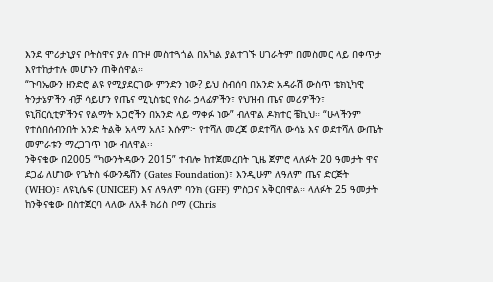እንደ ሞሪታኒያና ቦትስዋና ያሉ በጉዞ መስተጓጎል በአካል ያልተገኙ ሀገራትም በመስመር ላይ በቀጥታ እየተከታተሉ መሆኑን ጠቅሰዋል።
“ጉባኤውን ዘንድሮ ልዩ የሚያደርገው ምንድን ነው? ይህ ስብሰባ በአንድ አዳራሽ ውስጥ ቴክኒካዊ ትንታኔዎችን ብቻ ሳይሆን የጤና ሚኒስቴር የስራ ኃላፊዎችን፣ የህዝብ ጤና መሪዎችን፣ ዩኒቨርሲቲዎችንና የልማት አጋሮችን በአንድ ላይ ማቀፉ ነው” ብለዋል ዶክተር ቼኪህ። “ሁላችንም የተሰበሰብንበት አንድ ትልቅ አላማ አለ፤ እሱም፦ የተሻለ መረጃ ወደተሻለ ውሳኔ እና ወደተሻለ ውጤት መምራቱን ማረጋገጥ ነው ብለዋል፡፡
ንቅናቄው በ2005 “ካውንትዳውን 2015” ተብሎ ከተጀመረበት ጊዜ ጀምሮ ላለፉት 20 ዓመታት ዋና ደጋፊ ለሆነው የጌትስ ፋውንዴሽን (Gates Foundation)፣ እንዲሁም ለዓለም ጤና ድርጅት (WHO)፣ ለዩኒሴፍ (UNICEF) እና ለዓለም ባንክ (GFF) ምስጋና አቅርበዋል። ላለፉት 25 ዓመታት ከንቅናቄው በስተጀርባ ላለው ለአቶ ክሪስ ቦማ (Chris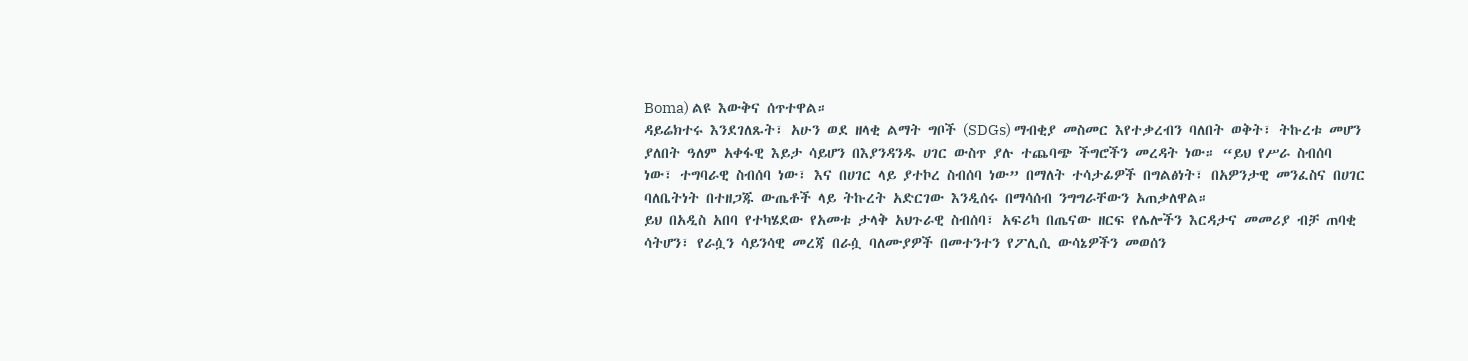Boma) ልዩ እውቅና ሰጥተዋል።
ዳይሬክተሩ እንደገለጹት፣ አሁን ወደ ዘላቂ ልማት ግቦች (SDGs) ማብቂያ መስመር እየተቃረብን ባለበት ወቅት፣ ትኩረቱ መሆን ያለበት ዓለም አቀፋዊ እይታ ሳይሆን በእያንዳንዱ ሀገር ውስጥ ያሉ ተጨባጭ ችግሮችን መረዳት ነው። “ይህ የሥራ ስብሰባ ነው፣ ተግባራዊ ስብሰባ ነው፣ እና በሀገር ላይ ያተኮረ ስብሰባ ነው” በማለት ተሳታፊዎች በግልፅነት፣ በአዎንታዊ መንፈስና በሀገር ባለቤትነት በተዘጋጁ ውጤቶች ላይ ትኩረት አድርገው እንዲሰሩ በማሳሰብ ንግግራቸውን አጠቃለዋል።
ይህ በአዲስ አበባ የተካሄደው የአመቱ ታላቅ አህጉራዊ ስብሰባ፣ አፍሪካ በጤናው ዘርፍ የሌሎችን እርዳታና መመሪያ ብቻ ጠባቂ ሳትሆን፣ የራሷን ሳይንሳዊ መረጃ በራሷ ባለሙያዎች በመተንተን የፖሊሲ ውሳኔዎችን መወሰን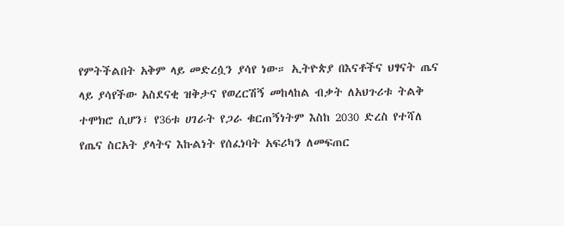የምትችልበት አቅም ላይ መድረሷን ያሳየ ነው። ኢትዮጵያ በእናቶችና ህፃናት ጤና ላይ ያሳየችው አስደናቂ ዝቅታና የወረርሽኝ መከላከል ብቃት ለአህጉሪቱ ትልቅ ተሞክሮ ሲሆን፣ የ36ቱ ሀገራት የጋራ ቁርጠኝነትም እስከ 2030 ድረስ የተሻለ የጤና ስርአት ያላትና እኩልነት የሰፈነባት አፍሪካን ለመፍጠር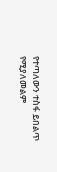የተጣለውን ተስፋ ይበልጥ የሚያለመልም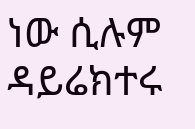ነው ሲሉም ዳይሬክተሩ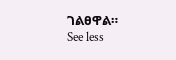ገልፀዋል።
See less